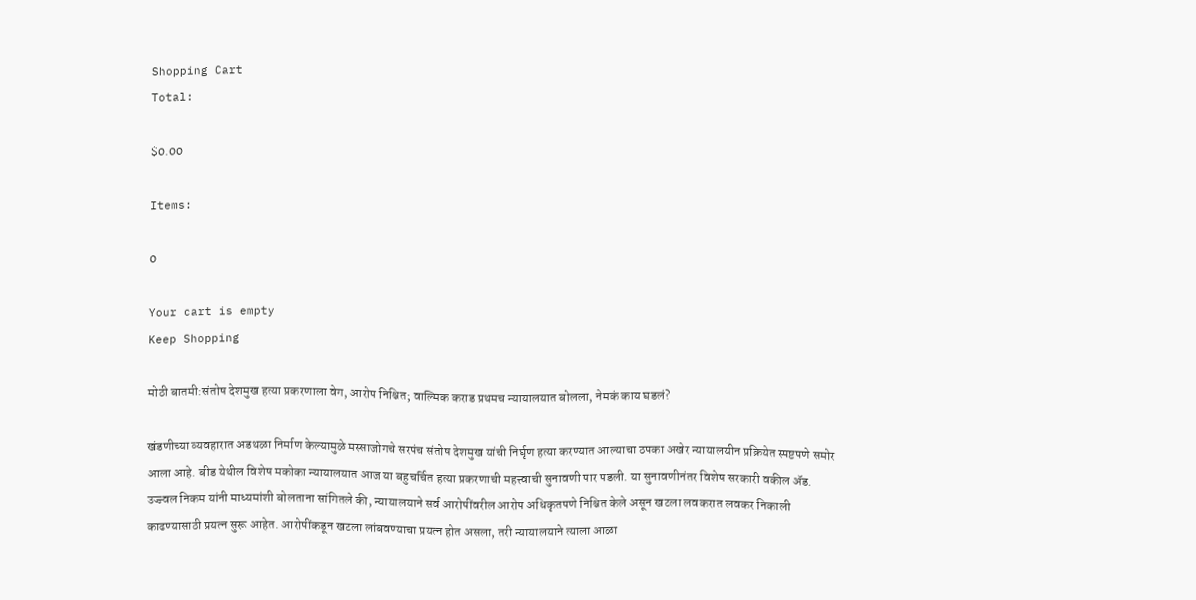Shopping Cart
Total:

$0.00

Items:

0

Your cart is empty
Keep Shopping

मोठी बातमी:संतोष देशमुख हत्या प्रकरणाला वेग, आरोप निश्चित; वाल्मिक कराड प्रथमच न्यायालयात बोलला, नेमकं काय घडलं?

खंडणीच्या व्यवहारात अडथळा निर्माण केल्यामुळे मस्साजोगचे सरपंच संतोष देशमुख यांची निर्घृण हत्या करण्यात आल्याचा ठपका अखेर न्यायालयीन प्रक्रियेत स्पष्टपणे समोर आला आहे. बीड येथील विशेष मकोका न्यायालयात आज या बहुचर्चित हत्या प्रकरणाची महत्त्वाची सुनावणी पार पडली. या सुनावणीनंतर विशेष सरकारी वकील ॲड. उज्ज्वल निकम यांनी माध्यमांशी बोलताना सांगितले की, न्यायालयाने सर्व आरोपींवरील आरोप अधिकृतपणे निश्चित केले असून खटला लवकरात लवकर निकाली काढण्यासाठी प्रयत्न सुरू आहेत. आरोपींकडून खटला लांबवण्याचा प्रयत्न होत असला, तरी न्यायालयाने त्याला आळा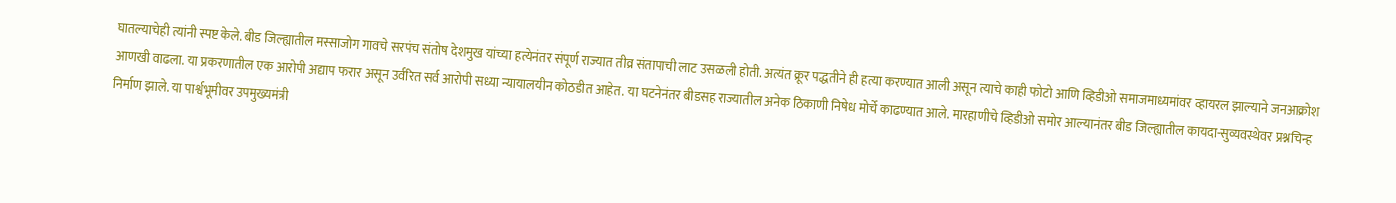घातल्याचेही त्यांनी स्पष्ट केले. बीड जिल्ह्यातील मस्साजोग गावचे सरपंच संतोष देशमुख यांच्या हत्येनंतर संपूर्ण राज्यात तीव्र संतापाची लाट उसळली होती. अत्यंत क्रूर पद्धतीने ही हत्या करण्यात आली असून त्याचे काही फोटो आणि व्हिडीओ समाजमाध्यमांवर व्हायरल झाल्याने जनआक्रोश आणखी वाढला. या प्रकरणातील एक आरोपी अद्याप फरार असून उर्वरित सर्व आरोपी सध्या न्यायालयीन कोठडीत आहेत. या घटनेनंतर बीडसह राज्यातील अनेक ठिकाणी निषेध मोर्चे काढण्यात आले. मारहाणीचे व्हिडीओ समोर आल्यानंतर बीड जिल्ह्यातील कायदा-सुव्यवस्थेवर प्रश्नचिन्ह निर्माण झाले. या पार्श्वभूमीवर उपमुख्यमंत्री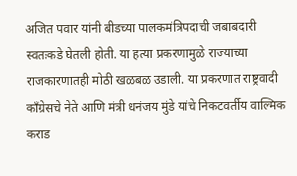अजित पवार यांनी बीडच्या पालकमंत्रिपदाची जबाबदारी स्वतःकडे घेतली होती. या हत्या प्रकरणामुळे राज्याच्या राजकारणातही मोठी खळबळ उडाली. या प्रकरणात राष्ट्रवादी काँग्रेसचे नेते आणि मंत्री धनंजय मुंडे यांचे निकटवर्तीय वाल्मिक कराड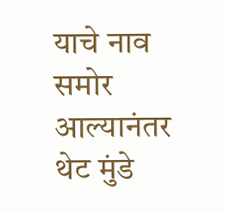याचे नाव समोर आल्यानंतर थेट मुंडे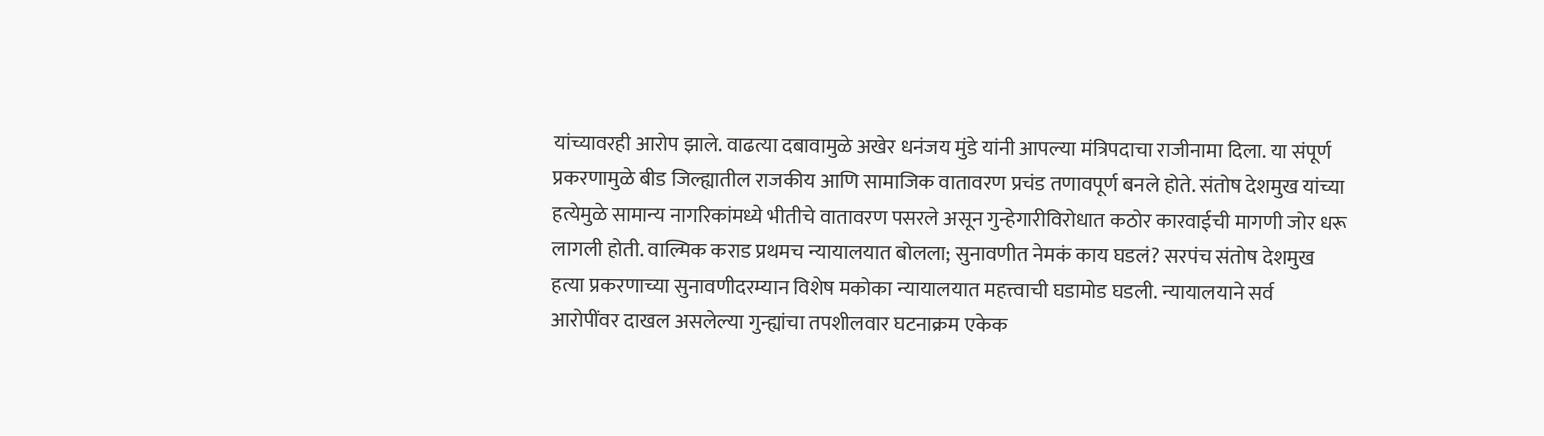यांच्यावरही आरोप झाले. वाढत्या दबावामुळे अखेर धनंजय मुंडे यांनी आपल्या मंत्रिपदाचा राजीनामा दिला. या संपूर्ण प्रकरणामुळे बीड जिल्ह्यातील राजकीय आणि सामाजिक वातावरण प्रचंड तणावपूर्ण बनले होते. संतोष देशमुख यांच्या हत्येमुळे सामान्य नागरिकांमध्ये भीतीचे वातावरण पसरले असून गुन्हेगारीविरोधात कठोर कारवाईची मागणी जोर धरू लागली होती. वाल्मिक कराड प्रथमच न्यायालयात बोलला; सुनावणीत नेमकं काय घडलं? सरपंच संतोष देशमुख हत्या प्रकरणाच्या सुनावणीदरम्यान विशेष मकोका न्यायालयात महत्त्वाची घडामोड घडली. न्यायालयाने सर्व आरोपींवर दाखल असलेल्या गुन्ह्यांचा तपशीलवार घटनाक्रम एकेक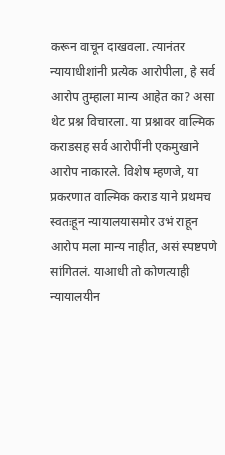करून वाचून दाखवला. त्यानंतर न्यायाधीशांनी प्रत्येक आरोपीला, हे सर्व आरोप तुम्हाला मान्य आहेत का? असा थेट प्रश्न विचारला. या प्रश्नावर वाल्मिक कराडसह सर्व आरोपींनी एकमुखाने आरोप नाकारले. विशेष म्हणजे, या प्रकरणात वाल्मिक कराड याने प्रथमच स्वतःहून न्यायालयासमोर उभं राहून आरोप मला मान्य नाहीत, असं स्पष्टपणे सांगितलं. याआधी तो कोणत्याही न्यायालयीन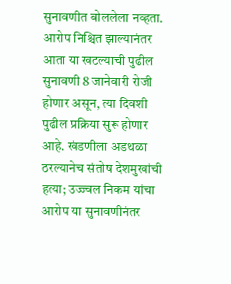सुनावणीत बोललेला नव्हता. आरोप निश्चित झाल्यानंतर आता या खटल्याची पुढील सुनावणी 8 जानेवारी रोजी होणार असून, त्या दिवशी पुढील प्रक्रिया सुरू होणार आहे. खंडणीला अडथळा ठरल्यानेच संतोष देशमुखांची हत्या; उज्ज्वल निकम यांचा आरोप या सुनावणीनंतर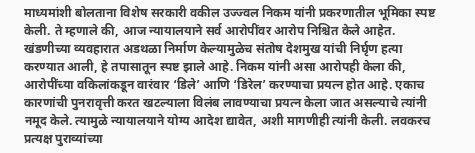माध्यमांशी बोलताना विशेष सरकारी वकील उज्ज्वल निकम यांनी प्रकरणातील भूमिका स्पष्ट केली. ते म्हणाले की, आज न्यायालयाने सर्व आरोपींवर आरोप निश्चित केले आहेत. खंडणीच्या व्यवहारात अडथळा निर्माण केल्यामुळेच संतोष देशमुख यांची निर्घृण हत्या करण्यात आली, हे तपासातून स्पष्ट झाले आहे. निकम यांनी असा आरोपही केला की, आरोपींच्या वकिलांकडून वारंवार ‘डिले’ आणि ‘डिरेल’ करण्याचा प्रयत्न होत आहे. एकाच कारणांची पुनरावृत्ती करत खटल्याला विलंब लावण्याचा प्रयत्न केला जात असल्याचे त्यांनी नमूद केले. त्यामुळे न्यायालयाने योग्य आदेश द्यावेत, अशी मागणीही त्यांनी केली. लवकरच प्रत्यक्ष पुराव्यांच्या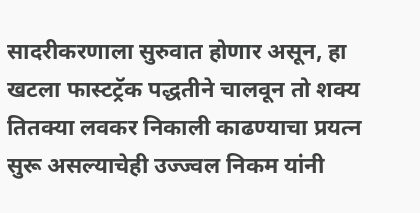सादरीकरणाला सुरुवात होणार असून, हा खटला फास्टट्रॅक पद्धतीने चालवून तो शक्य तितक्या लवकर निकाली काढण्याचा प्रयत्न सुरू असल्याचेही उज्ज्वल निकम यांनी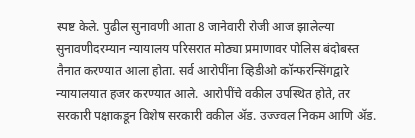स्पष्ट केले. पुढील सुनावणी आता 8 जानेवारी रोजी आज झालेल्या सुनावणीदरम्यान न्यायालय परिसरात मोठ्या प्रमाणावर पोलिस बंदोबस्त तैनात करण्यात आला होता. सर्व आरोपींना व्हिडीओ कॉन्फरन्सिंगद्वारे न्यायालयात हजर करण्यात आले. आरोपींचे वकील उपस्थित होते, तर सरकारी पक्षाकडून विशेष सरकारी वकील ॲड. उज्ज्वल निकम आणि ॲड.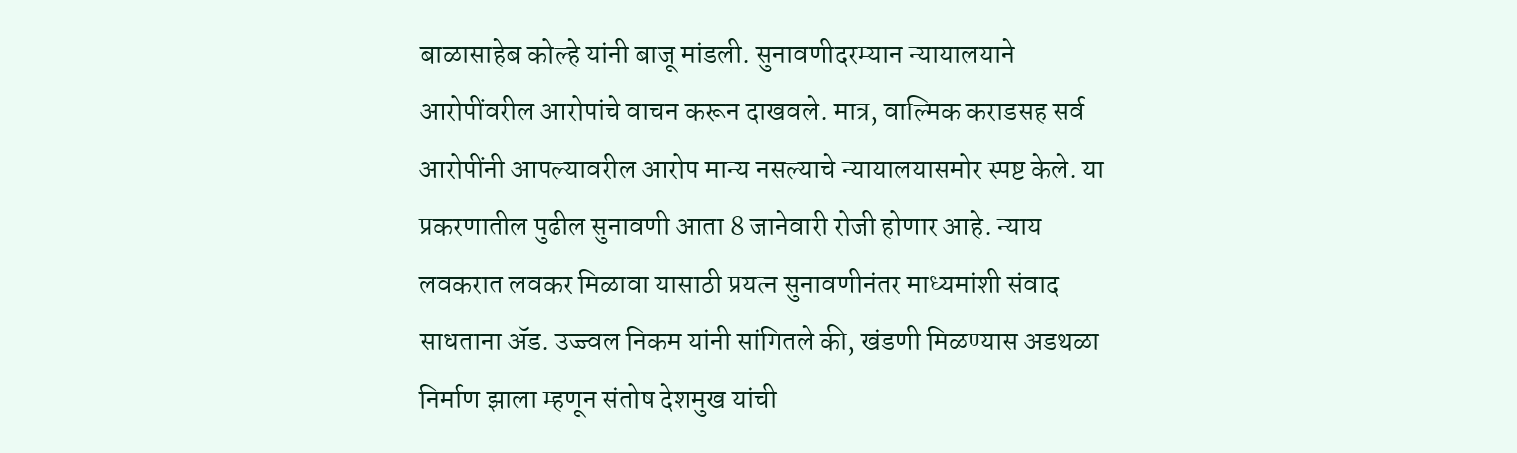बाळासाहेब कोल्हे यांनी बाजू मांडली. सुनावणीदरम्यान न्यायालयाने आरोपींवरील आरोपांचे वाचन करून दाखवले. मात्र, वाल्मिक कराडसह सर्व आरोपींनी आपल्यावरील आरोप मान्य नसल्याचे न्यायालयासमोर स्पष्ट केले. या प्रकरणातील पुढील सुनावणी आता 8 जानेवारी रोजी होणार आहे. न्याय लवकरात लवकर मिळावा यासाठी प्रयत्न सुनावणीनंतर माध्यमांशी संवाद साधताना ॲड. उज्ज्वल निकम यांनी सांगितले की, खंडणी मिळण्यास अडथळा निर्माण झाला म्हणून संतोष देशमुख यांची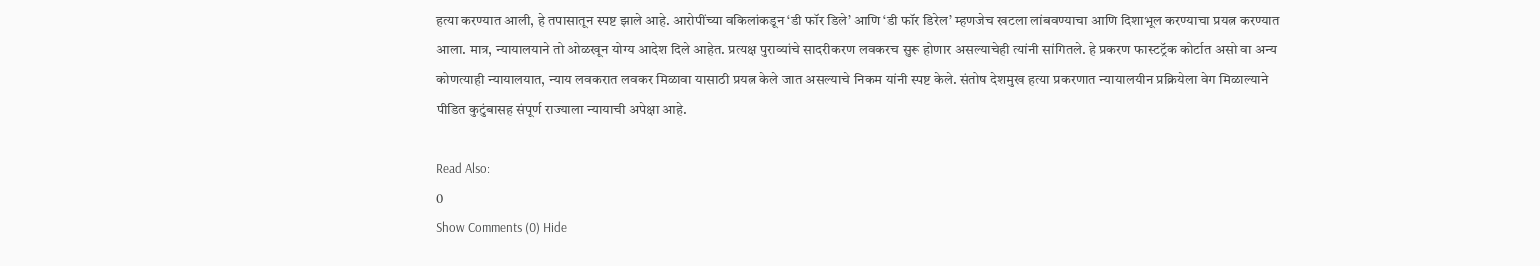हत्या करण्यात आली, हे तपासातून स्पष्ट झाले आहे. आरोपींच्या वकिलांकडून ‘डी फॉर डिले’ आणि ‘डी फॉर डिरेल’ म्हणजेच खटला लांबवण्याचा आणि दिशाभूल करण्याचा प्रयत्न करण्यात आला. मात्र, न्यायालयाने तो ओळखून योग्य आदेश दिले आहेत. प्रत्यक्ष पुराव्यांचे सादरीकरण लवकरच सुरू होणार असल्याचेही त्यांनी सांगितले. हे प्रकरण फास्टट्रॅक कोर्टात असो वा अन्य कोणत्याही न्यायालयात, न्याय लवकरात लवकर मिळावा यासाठी प्रयत्न केले जात असल्याचे निकम यांनी स्पष्ट केले. संतोष देशमुख हत्या प्रकरणात न्यायालयीन प्रक्रियेला वेग मिळाल्याने पीडित कुटुंबासह संपूर्ण राज्याला न्यायाची अपेक्षा आहे.

Read Also:
0
Show Comments (0) Hide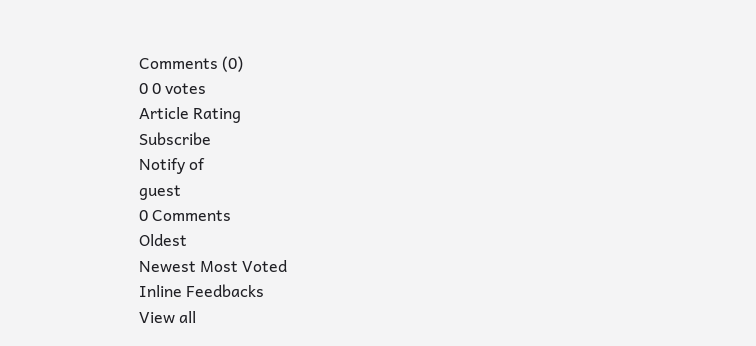Comments (0)
0 0 votes
Article Rating
Subscribe
Notify of
guest
0 Comments
Oldest
Newest Most Voted
Inline Feedbacks
View all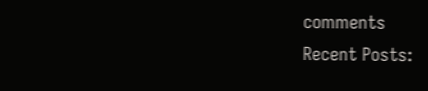comments
Recent Posts: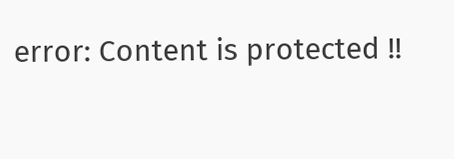error: Content is protected !!